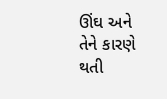ઊંઘ અને તેને કારણે થતી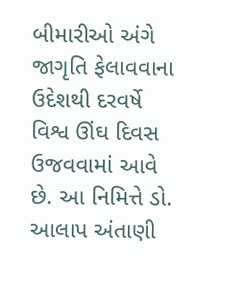બીમારીઓ અંગે જાગૃતિ ફેલાવવાના ઉદેશથી દરવર્ષે વિશ્વ ઊંઘ દિવસ ઉજવવામાં આવે છે. આ નિમિત્તે ડો. આલાપ અંતાણી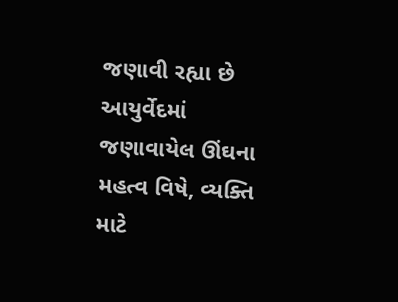જણાવી રહ્યા છે આયુર્વેદમાં જણાવાયેલ ઊંઘના મહત્વ વિષે, વ્યક્તિ માટે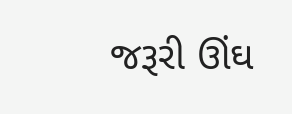જરૂરી ઊંઘ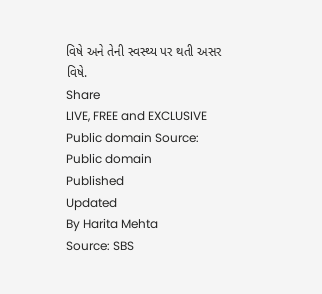વિષે અને તેની સ્વસ્થ્ય પર થતી અસર વિષે.
Share
LIVE, FREE and EXCLUSIVE
Public domain Source: Public domain
Published
Updated
By Harita Mehta
Source: SBS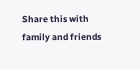Share this with family and friends